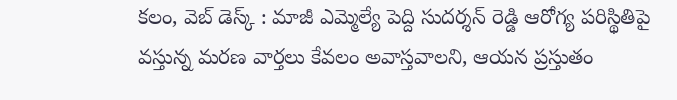కలం, వెబ్ డెస్క్ : మాజీ ఎమ్మెల్యే పెద్ది సుదర్శన్ రెడ్డి ఆరోగ్య పరిస్థితిపై వస్తున్న మరణ వార్తలు కేవలం అవాస్తవాలని, ఆయన ప్రస్తుతం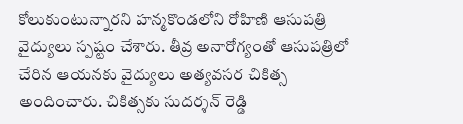కోలుకుంటున్నారని హన్మకొండలోని రోహిణి ఆసుపత్రి వైద్యులు స్పష్టం చేశారు. తీవ్ర అనారోగ్యంతో ఆసుపత్రిలో చేరిన ఆయనకు వైద్యులు అత్యవసర చికిత్స అందించారు. చికిత్సకు సుదర్శన్ రెడ్డి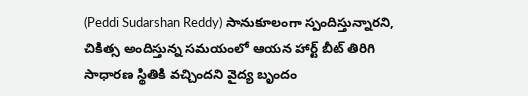(Peddi Sudarshan Reddy) సానుకూలంగా స్పందిస్తున్నారని, చికిత్స అందిస్తున్న సమయంలో ఆయన హార్ట్ బీట్ తిరిగి సాధారణ స్థితికి వచ్చిందని వైద్య బృందం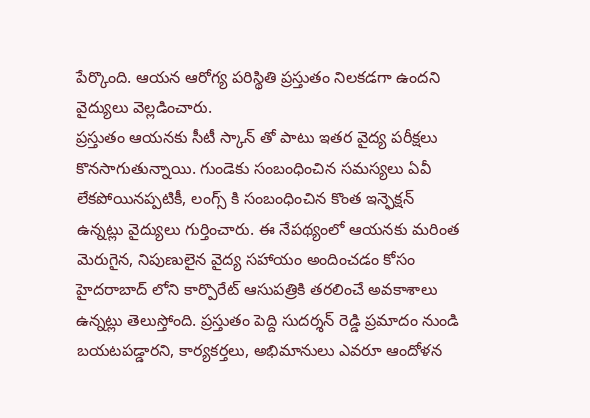పేర్కొంది. ఆయన ఆరోగ్య పరిస్థితి ప్రస్తుతం నిలకడగా ఉందని వైద్యులు వెల్లడించారు.
ప్రస్తుతం ఆయనకు సీటీ స్కాన్ తో పాటు ఇతర వైద్య పరీక్షలు కొనసాగుతున్నాయి. గుండెకు సంబంధించిన సమస్యలు ఏవీ లేకపోయినప్పటికీ, లంగ్స్ కి సంబంధించిన కొంత ఇన్ఫెక్షన్ ఉన్నట్లు వైద్యులు గుర్తించారు. ఈ నేపథ్యంలో ఆయనకు మరింత మెరుగైన, నిపుణులైన వైద్య సహాయం అందించడం కోసం హైదరాబాద్ లోని కార్పొరేట్ ఆసుపత్రికి తరలించే అవకాశాలు ఉన్నట్లు తెలుస్తోంది. ప్రస్తుతం పెద్ది సుదర్శన్ రెడ్డి ప్రమాదం నుండి బయటపడ్డారని, కార్యకర్తలు, అభిమానులు ఎవరూ ఆందోళన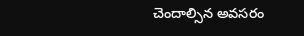చెందాల్సిన అవసరం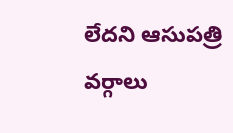లేదని ఆసుపత్రి వర్గాలు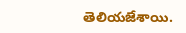తెలియజేశాయి.